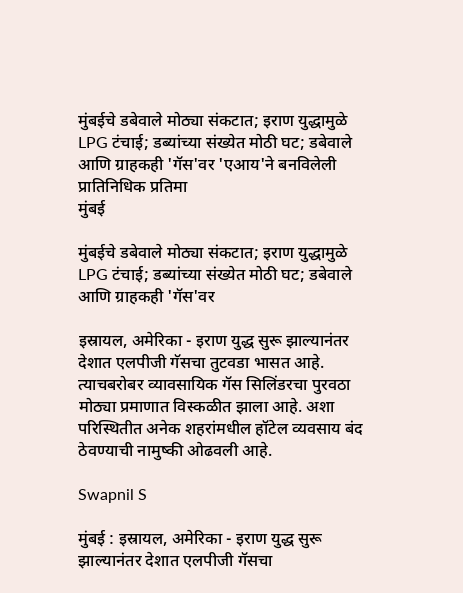मुंबईचे डबेवाले मोठ्या संकटात; इराण युद्धामुळे LPG टंचाई; डब्यांच्या संख्येत मोठी घट; डबेवाले आणि ग्राहकही 'गॅस'वर 'एआय'ने बनविलेली प्रातिनिधिक प्रतिमा
मुंबई

मुंबईचे डबेवाले मोठ्या संकटात; इराण युद्धामुळे LPG टंचाई; डब्यांच्या संख्येत मोठी घट; डबेवाले आणि ग्राहकही 'गॅस'वर

इस्रायल, अमेरिका - इराण युद्ध सुरू झाल्यानंतर देशात एलपीजी गॅसचा तुटवडा भासत आहे. त्याचबरोबर व्यावसायिक गॅस सिलिंडरचा पुरवठा मोठ्या प्रमाणात विस्कळीत झाला आहे. अशा परिस्थितीत अनेक शहरांमधील हॉटेल व्यवसाय बंद ठेवण्याची नामुष्की ओढवली आहे.

Swapnil S

मुंबई : इस्रायल, अमेरिका - इराण युद्ध सुरू झाल्यानंतर देशात एलपीजी गॅसचा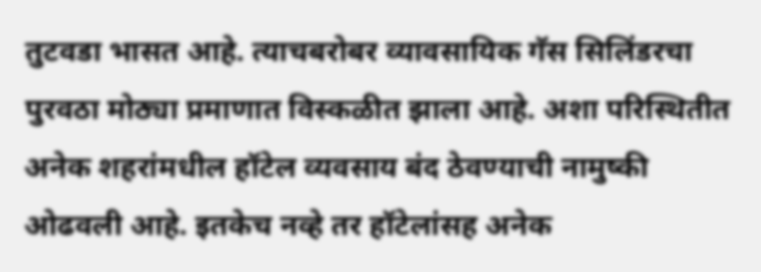तुटवडा भासत आहे. त्याचबरोबर व्यावसायिक गॅस सिलिंडरचा पुरवठा मोठ्या प्रमाणात विस्कळीत झाला आहे. अशा परिस्थितीत अनेक शहरांमधील हॉटेल व्यवसाय बंद ठेवण्याची नामुष्की ओढवली आहे. इतकेच नव्हे तर हॉटेलांसह अनेक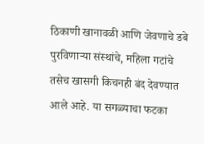ठिकाणी खानावळी आणि जेवणाचे डबे पुरविणाऱ्या संस्थांचे, महिला गटांचे तसेच खासगी किचनही बंद देवण्यात आले आहे. या सगळ्याचा फटका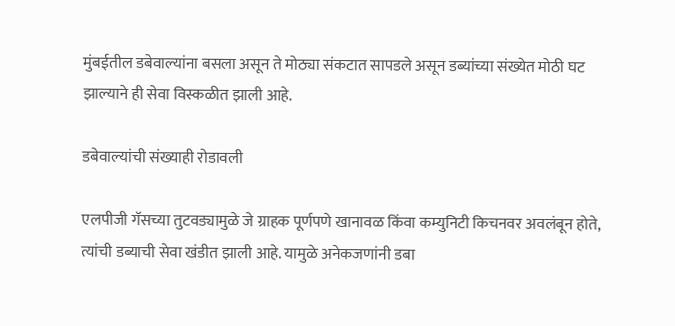मुंबईतील डबेवाल्यांना बसला असून ते मोठ्या संकटात सापडले असून डब्यांच्या संख्येत मोठी घट झाल्याने ही सेवा विस्कळीत झाली आहे.

डबेवाल्यांची संख्याही रोडावली

एलपीजी गॅसच्या तुटवड्यामुळे जे ग्राहक पूर्णपणे खानावळ किंवा कम्युनिटी किचनवर अवलंबून होते, त्यांची डब्याची सेवा खंडीत झाली आहे. यामुळे अनेकजणांनी डबा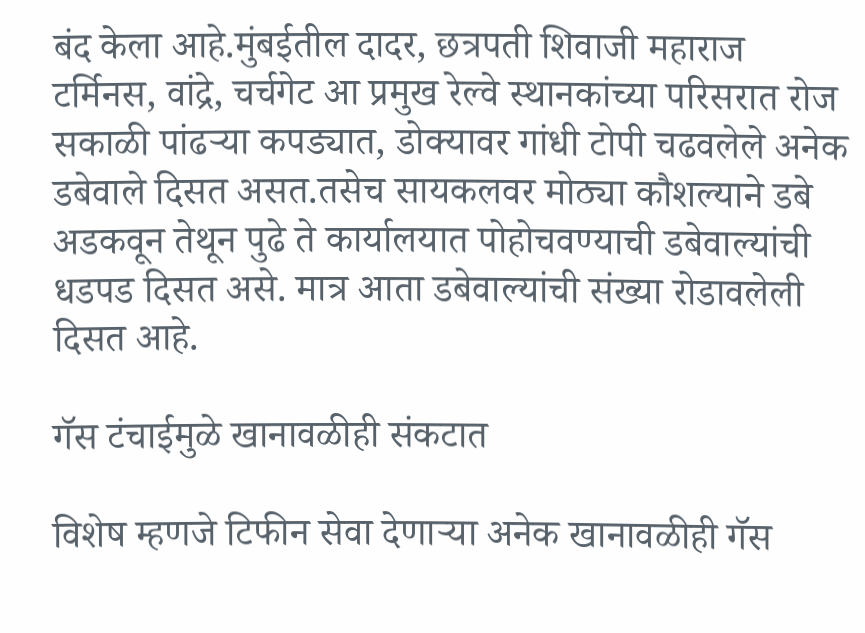बंद केला आहे.मुंबईतील दादर, छत्रपती शिवाजी महाराज टर्मिनस, वांद्रे, चर्चगेट आ प्रमुख रेल्वे स्थानकांच्या परिसरात रोज सकाळी पांढऱ्या कपड्यात, डोक्यावर गांधी टोपी चढवलेले अनेक डबेवाले दिसत असत.तसेच सायकलवर मोठ्या कौशल्याने डबे अडकवून तेथून पुढे ते कार्यालयात पोहोचवण्याची डबेवाल्यांची धडपड दिसत असे. मात्र आता डबेवाल्यांची संख्या रोडावलेली दिसत आहे.

गॅस टंचाईमुळे खानावळीही संकटात

विशेष म्हणजे टिफीन सेवा देणाऱ्या अनेक खानावळीही गॅस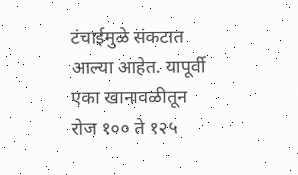टंचाईमुळे संकटात आल्या आहेत. यापूर्वी एका खानावळीतून रोज १०० ते १२५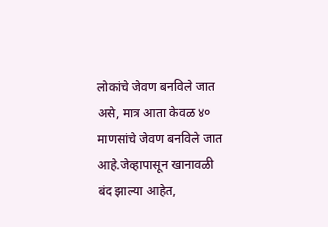लोकांचे जेवण बनविले जात असे, मात्र आता केवळ ४० माणसांचे जेवण बनविले जात आहे.जेव्हापासून खानावळी बंद झाल्या आहेत,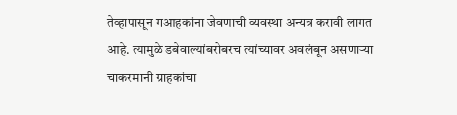तेव्हापासून गआहकांना जेवणाची व्यवस्था अन्यत्र करावी लागत आहे. त्यामुळे डबेवाल्यांबरोबरच त्यांच्यावर अवलंबून असणाऱ्या चाकरमानी ग्राहकांचा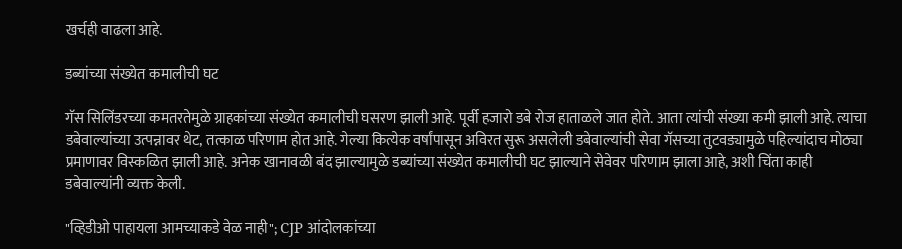खर्चही वाढला आहे.

डब्यांच्या संख्येत कमालीची घट

गॅस सिलिंडरच्या कमतरतेमुळे ग्राहकांच्या संख्येत कमालीची घसरण झाली आहे. पूर्वी हजारो डबे रोज हाताळले जात होते. आता त्यांची संख्या कमी झाली आहे. त्याचा डबेवाल्यांच्या उत्पन्नावर थेट, तत्काळ परिणाम होत आहे. गेल्या कित्येक वर्षांपासून अविरत सुरू असलेली डबेवाल्यांची सेवा गॅसच्या तुटवड्यामुळे पहिल्यांदाच मोठ्या प्रमाणावर विस्कळित झाली आहे. अनेक खानावळी बंद झाल्यामुळे डब्यांच्या संख्येत कमालीची घट झाल्याने सेवेवर परिणाम झाला आहे, अशी चिंता काही डबेवाल्यांनी व्यक्त केली.

"व्हिडीओ पाहायला आमच्याकडे वेळ नाही"; CJP आंदोलकांच्या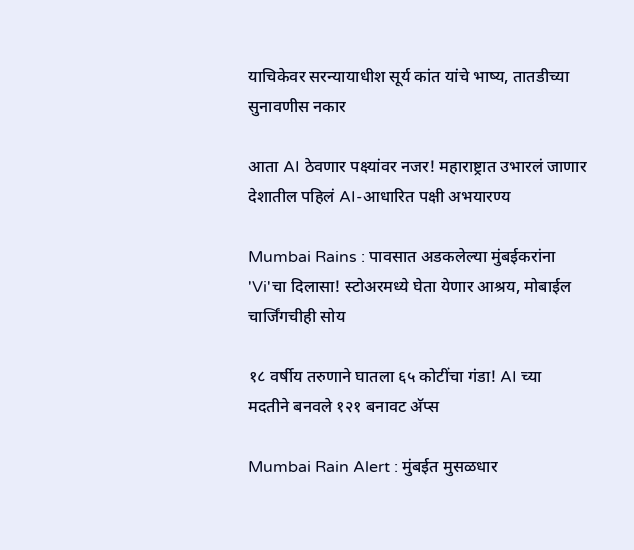याचिकेवर सरन्यायाधीश सूर्य कांत यांचे भाष्य, तातडीच्या सुनावणीस नकार

आता AI ठेवणार पक्ष्यांवर नजर! महाराष्ट्रात उभारलं जाणार देशातील पहिलं AI-आधारित पक्षी अभयारण्य

Mumbai Rains : पावसात अडकलेल्या मुंबईकरांना 'Vi'चा दिलासा! स्टोअरमध्ये घेता येणार आश्रय, मोबाईल चार्जिंगचीही सोय

१८ वर्षीय तरुणाने घातला ६५ कोटींचा गंडा! AI च्या मदतीने बनवले १२१ बनावट अ‍ॅप्स

Mumbai Rain Alert : मुंबईत मुसळधार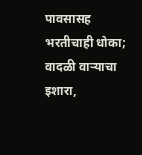पावसासह भरतीचाही धोका; वादळी वाऱ्याचा इशारा,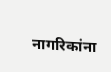नागरिकांना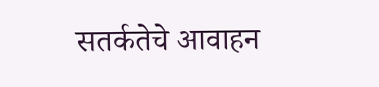सतर्कतेचे आवाहन